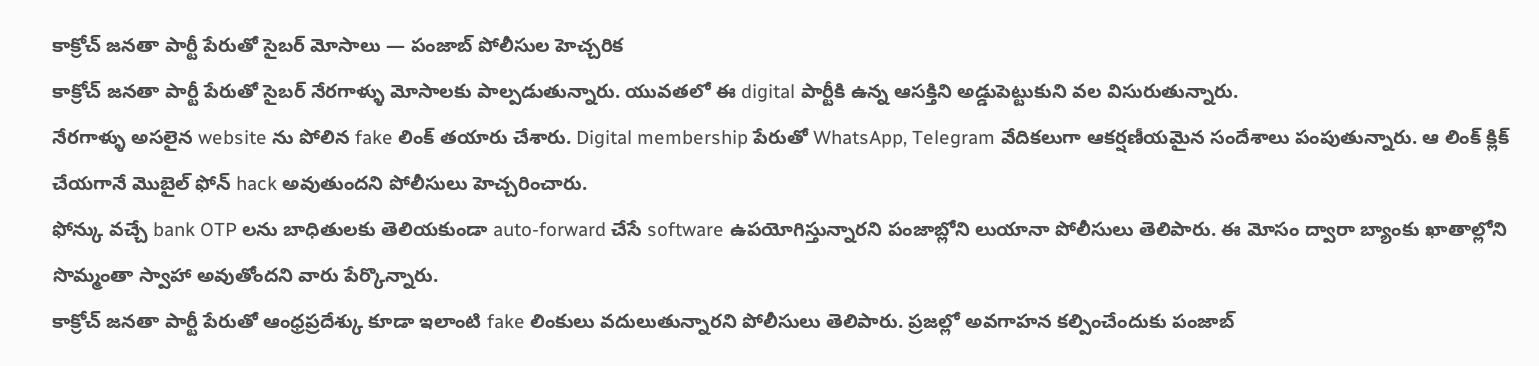కాక్రోచ్ జనతా పార్టీ పేరుతో సైబర్ మోసాలు — పంజాబ్ పోలీసుల హెచ్చరిక
కాక్రోచ్ జనతా పార్టీ పేరుతో సైబర్ నేరగాళ్ళు మోసాలకు పాల్పడుతున్నారు. యువతలో ఈ digital పార్టీకి ఉన్న ఆసక్తిని అడ్డుపెట్టుకుని వల విసురుతున్నారు.
నేరగాళ్ళు అసలైన website ను పోలిన fake లింక్ తయారు చేశారు. Digital membership పేరుతో WhatsApp, Telegram వేదికలుగా ఆకర్షణీయమైన సందేశాలు పంపుతున్నారు. ఆ లింక్ క్లిక్ చేయగానే మొబైల్ ఫోన్ hack అవుతుందని పోలీసులు హెచ్చరించారు.
ఫోన్కు వచ్చే bank OTP లను బాధితులకు తెలియకుండా auto-forward చేసే software ఉపయోగిస్తున్నారని పంజాబ్లోని లుయానా పోలీసులు తెలిపారు. ఈ మోసం ద్వారా బ్యాంకు ఖాతాల్లోని సొమ్మంతా స్వాహా అవుతోందని వారు పేర్కొన్నారు.
కాక్రోచ్ జనతా పార్టీ పేరుతో ఆంధ్రప్రదేశ్కు కూడా ఇలాంటి fake లింకులు వదులుతున్నారని పోలీసులు తెలిపారు. ప్రజల్లో అవగాహన కల్పించేందుకు పంజాబ్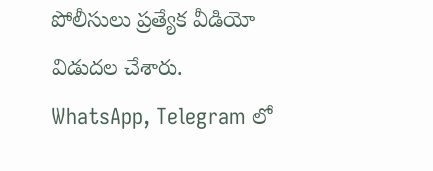పోలీసులు ప్రత్యేక వీడియో విడుదల చేశారు.
WhatsApp, Telegram లో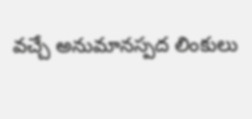వచ్చే అనుమానస్పద లింకులు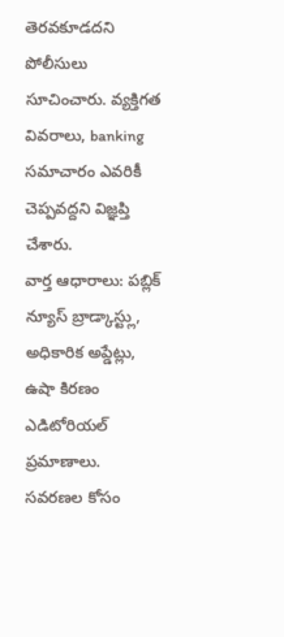తెరవకూడదని పోలీసులు సూచించారు. వ్యక్తిగత వివరాలు, banking సమాచారం ఎవరికీ చెప్పవద్దని విజ్ఞప్తి చేశారు.
వార్త ఆధారాలు: పబ్లిక్ న్యూస్ బ్రాడ్కాస్ట్లు, అధికారిక అప్డేట్లు, ఉషా కిరణం ఎడిటోరియల్ ప్రమాణాలు.
సవరణల కోసం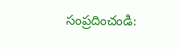సంప్రదించండి: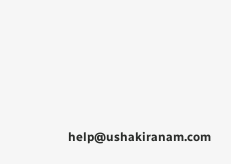help@ushakiranam.com